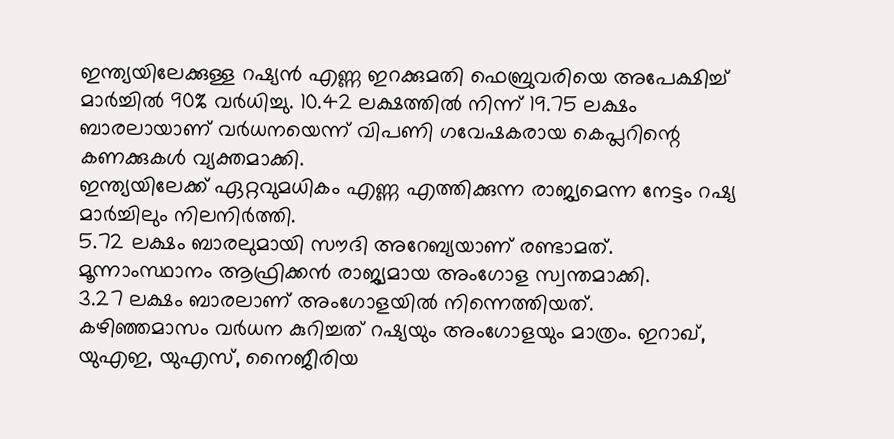ഇന്ത്യയിലേക്കുള്ള റഷ്യൻ എണ്ണ ഇറക്കുമതി ഫെബ്രുവരിയെ അപേക്ഷിച്ച് മാർച്ചിൽ 90% വർധിച്ചു. 10.42 ലക്ഷത്തിൽ നിന്ന് 19.75 ലക്ഷം ബാരലായാണ് വർധനയെന്ന് വിപണി ഗവേഷകരായ കെപ്ലറിന്റെ കണക്കുകൾ വ്യക്തമാക്കി.
ഇന്ത്യയിലേക്ക് ഏറ്റവുമധികം എണ്ണ എത്തിക്കുന്ന രാജ്യമെന്ന നേട്ടം റഷ്യ മാർച്ചിലും നിലനിർത്തി.
5.72 ലക്ഷം ബാരലുമായി സൗദി അറേബ്യയാണ് രണ്ടാമത്. മൂന്നാംസ്ഥാനം ആഫ്രിക്കൻ രാജ്യമായ അംഗോള സ്വന്തമാക്കി.
3.27 ലക്ഷം ബാരലാണ് അംഗോളയിൽ നിന്നെത്തിയത്.
കഴിഞ്ഞമാസം വർധന കുറിച്ചത് റഷ്യയും അംഗോളയും മാത്രം. ഇറാഖ്, യുഎഇ, യുഎസ്, നൈജീരിയ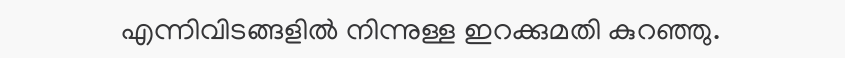എന്നിവിടങ്ങളിൽ നിന്നുള്ള ഇറക്കുമതി കുറഞ്ഞു.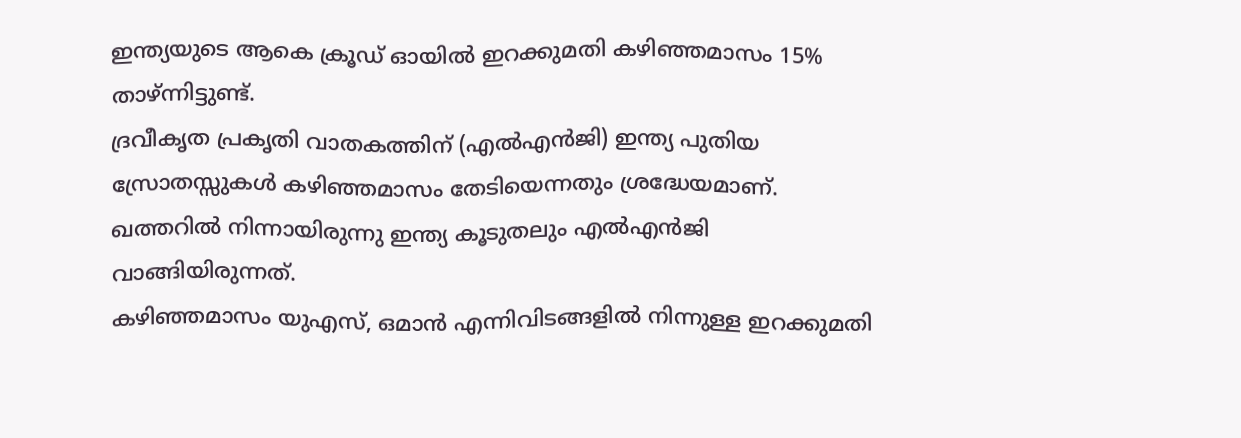ഇന്ത്യയുടെ ആകെ ക്രൂഡ് ഓയിൽ ഇറക്കുമതി കഴിഞ്ഞമാസം 15% താഴ്ന്നിട്ടുണ്ട്.
ദ്രവീകൃത പ്രകൃതി വാതകത്തിന് (എൽഎൻജി) ഇന്ത്യ പുതിയ സ്രോതസ്സുകൾ കഴിഞ്ഞമാസം തേടിയെന്നതും ശ്രദ്ധേയമാണ്. ഖത്തറിൽ നിന്നായിരുന്നു ഇന്ത്യ കൂടുതലും എൽഎൻജി വാങ്ങിയിരുന്നത്.
കഴിഞ്ഞമാസം യുഎസ്, ഒമാൻ എന്നിവിടങ്ങളിൽ നിന്നുള്ള ഇറക്കുമതി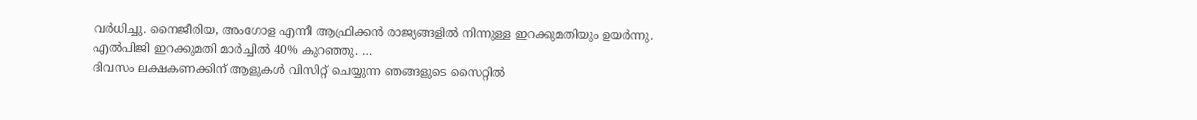വർധിച്ചു. നൈജീരിയ, അംഗോള എന്നീ ആഫ്രിക്കൻ രാജ്യങ്ങളിൽ നിന്നുള്ള ഇറക്കുമതിയും ഉയർന്നു.
എൽപിജി ഇറക്കുമതി മാർച്ചിൽ 40% കുറഞ്ഞു. …
ദിവസം ലക്ഷകണക്കിന് ആളുകൾ വിസിറ്റ് ചെയ്യുന്ന ഞങ്ങളുടെ സൈറ്റിൽ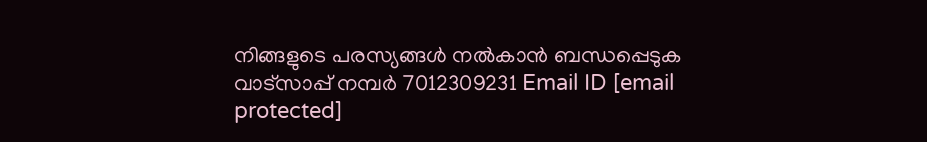നിങ്ങളുടെ പരസ്യങ്ങൾ നൽകാൻ ബന്ധപ്പെടുക വാട്സാപ്പ് നമ്പർ 7012309231 Email ID [email protected]